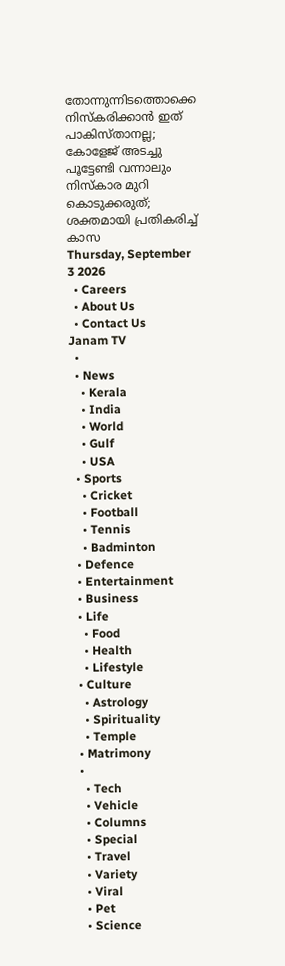തോന്നുന്നിടത്തൊക്കെ നിസ്കരിക്കാൻ ഇത് പാകിസ്താനല്ല; കോളേജ് അടച്ചു പൂട്ടേണ്ടി വന്നാലും നിസ്കാര മുറി കൊടുക്കരുത്; ശക്തമായി പ്രതികരിച്ച് കാസ
Thursday, September 3 2026
  • Careers
  • About Us
  • Contact Us
Janam TV
  •
  • News
    • Kerala
    • India
    • World
    • Gulf
    • USA
  • Sports
    • Cricket
    • Football
    • Tennis
    • Badminton
  • Defence
  • Entertainment
  • Business
  • Life
    • Food
    • Health
    • Lifestyle
  • Culture
    • Astrology
    • Spirituality
    • Temple
  • Matrimony
  •
    • Tech
    • Vehicle
    • Columns
    • Special
    • Travel
    • Variety
    • Viral
    • Pet
    • Science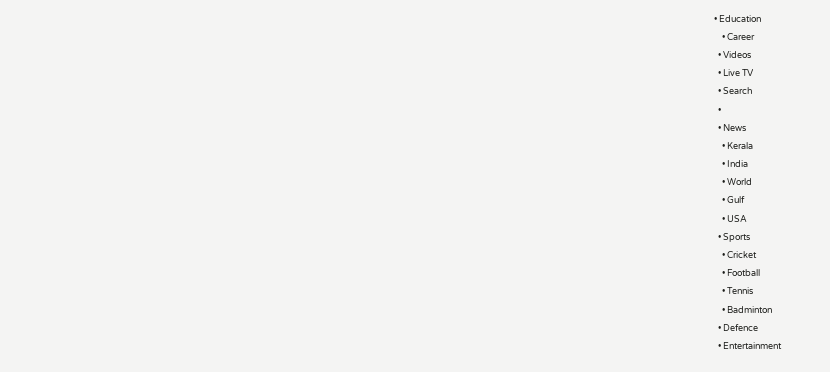• Education
    • Career
  • Videos
  • Live TV
  • Search
  •
  • News
    • Kerala
    • India
    • World
    • Gulf
    • USA
  • Sports
    • Cricket
    • Football
    • Tennis
    • Badminton
  • Defence
  • Entertainment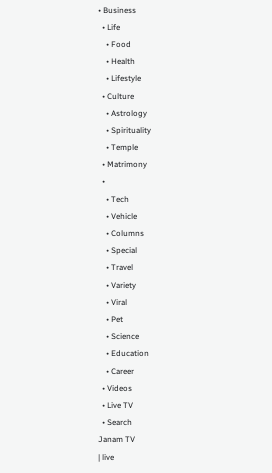• Business
  • Life
    • Food
    • Health
    • Lifestyle
  • Culture
    • Astrology
    • Spirituality
    • Temple
  • Matrimony
  •
    • Tech
    • Vehicle
    • Columns
    • Special
    • Travel
    • Variety
    • Viral
    • Pet
    • Science
    • Education
    • Career
  • Videos
  • Live TV
  • Search
Janam TV
| live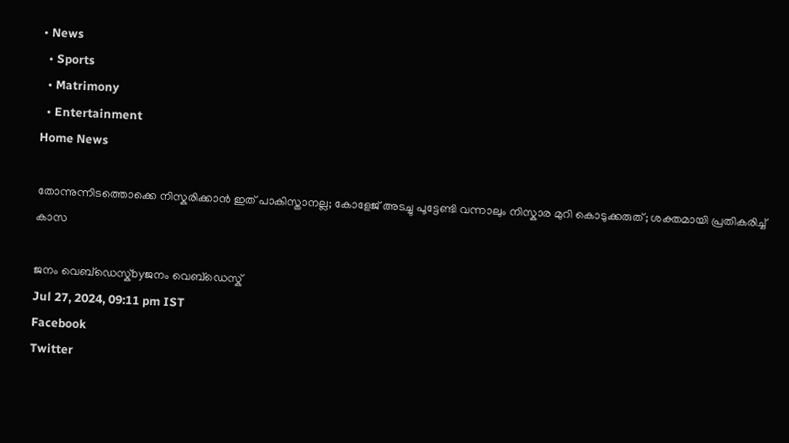• News
  • Sports
  • Matrimony
  • Entertainment
Home News

തോന്നുന്നിടത്തൊക്കെ നിസ്കരിക്കാൻ ഇത് പാകിസ്താനല്ല; കോളേജ് അടച്ചു പൂട്ടേണ്ടി വന്നാലും നിസ്കാര മുറി കൊടുക്കരുത്; ശക്തമായി പ്രതികരിച്ച് കാസ

ജനം വെബ്‌ഡെസ്ക്byജനം വെബ്‌ഡെസ്ക്
Jul 27, 2024, 09:11 pm IST
Facebook
Twitter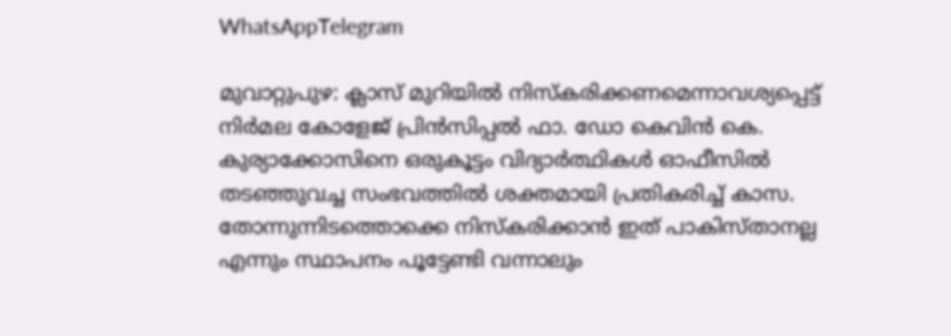WhatsAppTelegram

മുവാറ്റുപുഴ: ക്ലാസ് മുറിയിൽ നിസ്‌കരിക്കണമെന്നാവശ്യപ്പെട്ട് നിർമല കോളേജ് പ്രിൻസിപ്പൽ ഫാ. ഡോ കെവിൻ കെ. കുര്യാക്കോസിനെ ഒരുകൂട്ടം വിദ്യാർത്ഥികൾ ഓഫീസിൽ തടഞ്ഞുവച്ച സംഭവത്തിൽ ശക്തമായി പ്രതികരിച്ച് കാസ. തോന്നുന്നിടത്തൊക്കെ നിസ്കരിക്കാൻ ഇത് പാകിസ്താനല്ല എന്നും സ്ഥാപനം പൂട്ടേണ്ടി വന്നാലും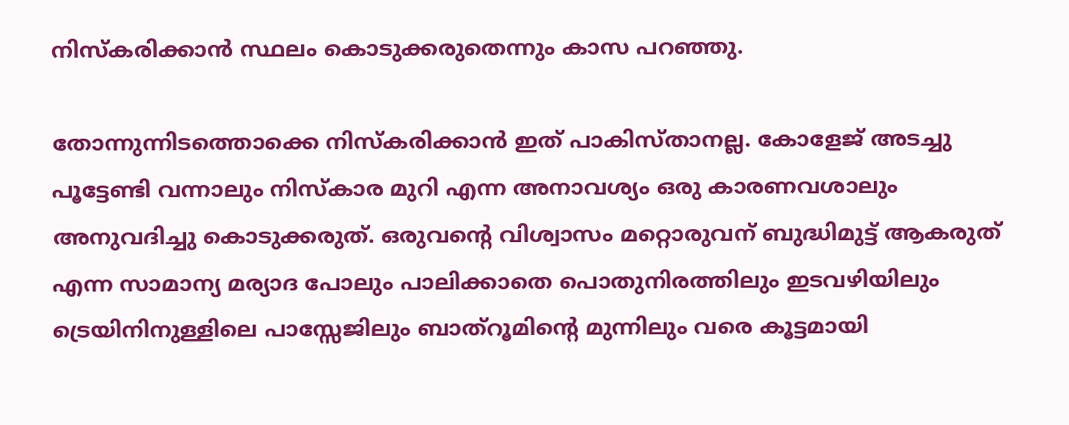നിസ്കരിക്കാൻ സ്ഥലം കൊടുക്കരുതെന്നും കാസ പറഞ്ഞു.

തോന്നുന്നിടത്തൊക്കെ നിസ്കരിക്കാൻ ഇത് പാകിസ്താനല്ല. കോളേജ് അടച്ചു പൂട്ടേണ്ടി വന്നാലും നിസ്കാര മുറി എന്ന അനാവശ്യം ഒരു കാരണവശാലും അനുവദിച്ചു കൊടുക്കരുത്. ഒരുവന്റെ വിശ്വാസം മറ്റൊരുവന് ബുദ്ധിമുട്ട് ആകരുത് എന്ന സാമാന്യ മര്യാദ പോലും പാലിക്കാതെ പൊതുനിരത്തിലും ഇടവഴിയിലും ട്രെയിനിനുള്ളിലെ പാസ്സേജിലും ബാത്റൂമിന്റെ മുന്നിലും വരെ കൂട്ടമായി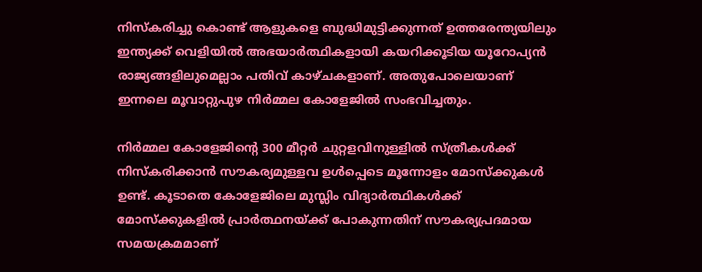നിസ്കരിച്ചു കൊണ്ട് ആളുകളെ ബുദ്ധിമുട്ടിക്കുന്നത് ഉത്തരേന്ത്യയിലും ഇന്ത്യക്ക് വെളിയിൽ അഭയാർത്ഥികളായി കയറിക്കൂടിയ യൂറോപ്യൻ രാജ്യങ്ങളിലുമെല്ലാം പതിവ് കാഴ്ചകളാണ്. അതുപോലെയാണ് ഇന്നലെ മൂവാറ്റുപുഴ നിർമ്മല കോളേജിൽ സംഭവിച്ചതും.

നിർമ്മല കോളേജിന്റെ 300 മീറ്റർ ചുറ്റളവിനുള്ളിൽ സ്ത്രീകൾക്ക് നിസ്കരിക്കാൻ സൗകര്യമുള്ളവ ഉൾപ്പെടെ മൂന്നോളം മോസ്ക്കുകൾ ഉണ്ട്. കൂടാതെ കോളേജിലെ മുസ്ലിം വിദ്യാർത്ഥികൾക്ക് മോസ്ക്കുകളിൽ പ്രാർത്ഥനയ്‌ക്ക് പോകുന്നതിന് സൗകര്യപ്രദമായ സമയക്രമമാണ്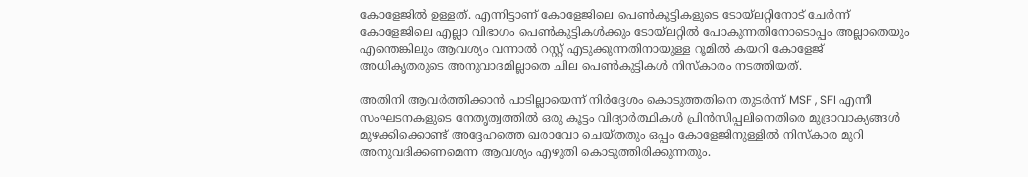കോളേജിൽ ഉള്ളത്. എന്നിട്ടാണ് കോളേജിലെ പെൺകുട്ടികളുടെ ടോയ്ലറ്റിനോട് ചേർന്ന് കോളേജിലെ എല്ലാ വിഭാഗം പെൺകുട്ടികൾക്കും ടോയ്‌ലറ്റിൽ പോകുന്നതിനോടൊപ്പം അല്ലാതെയും എന്തെങ്കിലും ആവശ്യം വന്നാൽ റസ്റ്റ് എടുക്കുന്നതിനായുള്ള റൂമിൽ കയറി കോളേജ് അധികൃതരുടെ അനുവാദമില്ലാതെ ചില പെൺകുട്ടികൾ നിസ്കാരം നടത്തിയത്.

അതിനി ആവർത്തിക്കാൻ പാടില്ലായെന്ന് നിർദ്ദേശം കൊടുത്തതിനെ തുടർന്ന് MSF , SFI എന്നീ സംഘടനകളുടെ നേതൃത്വത്തിൽ ഒരു കൂട്ടം വിദ്യാർത്ഥികൾ പ്രിൻസിപ്പലിനെതിരെ മുദ്രാവാക്യങ്ങൾ മുഴക്കിക്കൊണ്ട് അദ്ദേഹത്തെ ഖരാവോ ചെയ്തതും ഒപ്പം കോളേജിനുള്ളിൽ നിസ്കാര മുറി അനുവദിക്കണമെന്ന ആവശ്യം എഴുതി കൊടുത്തിരിക്കുന്നതും.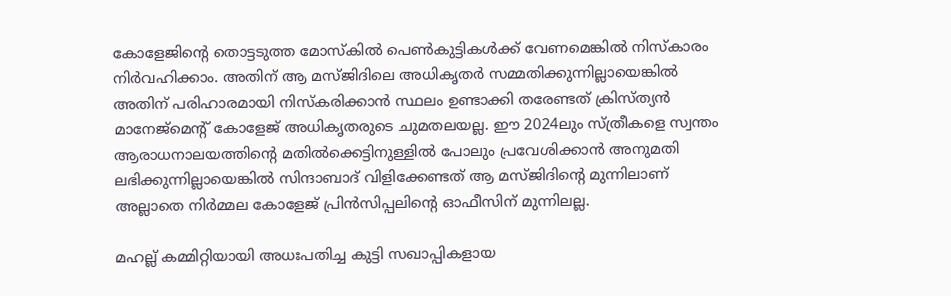കോളേജിന്റെ തൊട്ടടുത്ത മോസ്കിൽ പെൺകുട്ടികൾക്ക് വേണമെങ്കിൽ നിസ്കാരം നിർവഹിക്കാം. അതിന് ആ മസ്ജിദിലെ അധികൃതർ സമ്മതിക്കുന്നില്ലായെങ്കിൽ അതിന് പരിഹാരമായി നിസ്കരിക്കാൻ സ്ഥലം ഉണ്ടാക്കി തരേണ്ടത് ക്രിസ്ത്യൻ മാനേജ്മെന്റ് കോളേജ് അധികൃതരുടെ ചുമതലയല്ല. ഈ 2024ലും സ്ത്രീകളെ സ്വന്തം ആരാധനാലയത്തിന്റെ മതിൽക്കെട്ടിനുള്ളിൽ പോലും പ്രവേശിക്കാൻ അനുമതി ലഭിക്കുന്നില്ലായെങ്കിൽ സിന്ദാബാദ് വിളിക്കേണ്ടത് ആ മസ്ജിദിന്റെ മുന്നിലാണ് അല്ലാതെ നിർമ്മല കോളേജ് പ്രിൻസിപ്പലിന്റെ ഓഫീസിന് മുന്നിലല്ല.

മഹല്ല് കമ്മിറ്റിയായി അധഃപതിച്ച കുട്ടി സഖാപ്പികളായ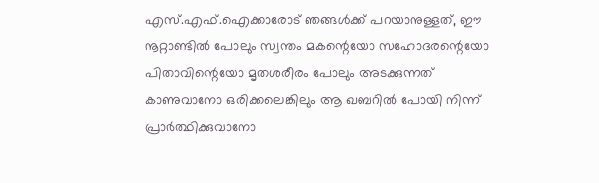എസ്.എഫ്.ഐക്കാരോട് ഞങ്ങൾക്ക് പറയാനുള്ളത്, ഈ നൂറ്റാണ്ടിൽ പോലും സ്വന്തം മകന്റെയോ സഹോദരന്റെയോ പിതാവിന്റെയോ മൃതശരീരം പോലും അടക്കുന്നത് കാണുവാനോ ഒരിക്കലെങ്കിലും ആ ഖബറിൽ പോയി നിന്ന് പ്രാർത്ഥിക്കുവാനോ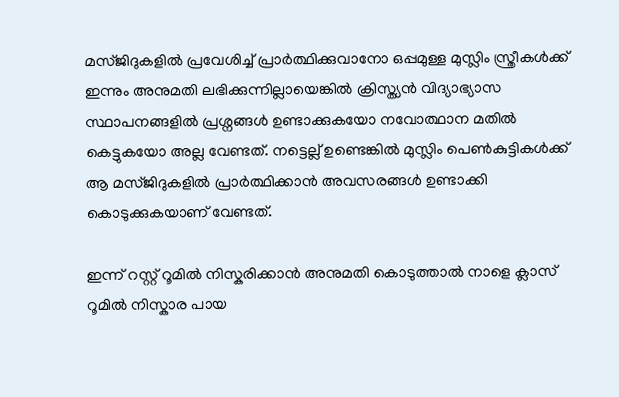മസ്ജിദുകളിൽ പ്രവേശിച്ച് പ്രാർത്ഥിക്കുവാനോ ഒപ്പമുള്ള മുസ്ലിം സ്ത്രീകൾക്ക് ഇന്നും അനുമതി ലഭിക്കുന്നില്ലായെങ്കിൽ ക്രിസ്ത്യൻ വിദ്യാഭ്യാസ സ്ഥാപനങ്ങളിൽ പ്രശ്നങ്ങൾ ഉണ്ടാക്കുകയോ നവോത്ഥാന മതിൽ കെട്ടുകയോ അല്ല വേണ്ടത്. നട്ടെല്ല് ഉണ്ടെങ്കിൽ മുസ്ലിം പെൺകുട്ടികൾക്ക് ആ മസ്ജിദുകളിൽ പ്രാർത്ഥിക്കാൻ അവസരങ്ങൾ ഉണ്ടാക്കി കൊടുക്കുകയാണ് വേണ്ടത്.

ഇന്ന് റസ്റ്റ് റൂമിൽ നിസ്കരിക്കാൻ അനുമതി കൊടുത്താൽ നാളെ ക്ലാസ് റൂമിൽ നിസ്കാര പായ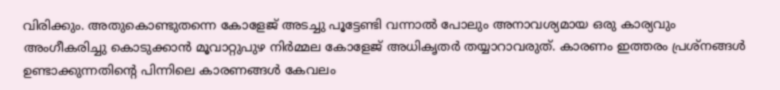വിരിക്കും. അതുകൊണ്ടുതന്നെ കോളേജ് അടച്ചു പൂട്ടേണ്ടി വന്നാൽ പോലും അനാവശ്യമായ ഒരു കാര്യവും അംഗീകരിച്ചു കൊടുക്കാൻ മൂവാറ്റുപുഴ നിർമ്മല കോളേജ് അധികൃതർ തയ്യാറാവരുത്. കാരണം ഇത്തരം പ്രശ്നങ്ങൾ ഉണ്ടാക്കുന്നതിന്റെ പിന്നിലെ കാരണങ്ങൾ കേവലം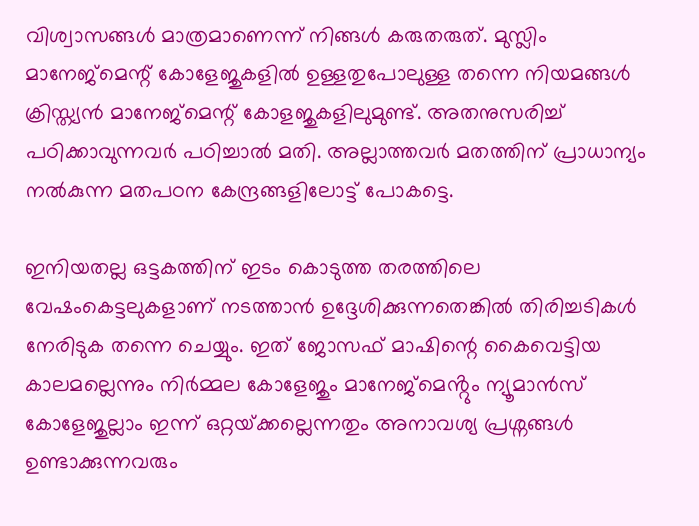വിശ്വാസങ്ങൾ മാത്രമാണെന്ന് നിങ്ങൾ കരുതരുത്. മുസ്ലിം മാനേജ്മെന്റ് കോളേജുകളിൽ ഉള്ളതുപോലുള്ള തന്നെ നിയമങ്ങൾ ക്രിസ്ത്യൻ മാനേജ്മെന്റ് കോളജുകളിലുമുണ്ട്. അതനുസരിച്ച് പഠിക്കാവുന്നവർ പഠിച്ചാൽ മതി. അല്ലാത്തവർ മതത്തിന് പ്രാധാന്യം നൽകുന്ന മതപഠന കേന്ദ്രങ്ങളിലോട്ട് പോകട്ടെ.

ഇനിയതല്ല ഒട്ടകത്തിന് ഇടം കൊടുത്ത തരത്തിലെ വേഷംകെട്ടലുകളാണ് നടത്താൻ ഉദ്ദേശിക്കുന്നതെങ്കിൽ തിരിച്ചടികൾ നേരിടുക തന്നെ ചെയ്യും. ഇത് ജോസഫ് മാഷിന്റെ കൈവെട്ടിയ കാലമല്ലെന്നും നിർമ്മല കോളേജും മാനേജ്മെൻ്റും ന്യൂമാൻസ് കോളേജുല്ലാം ഇന്ന് ഒറ്റയ്‌ക്കല്ലെന്നതും അനാവശ്യ പ്രശ്നങ്ങൾ ഉണ്ടാക്കുന്നവരും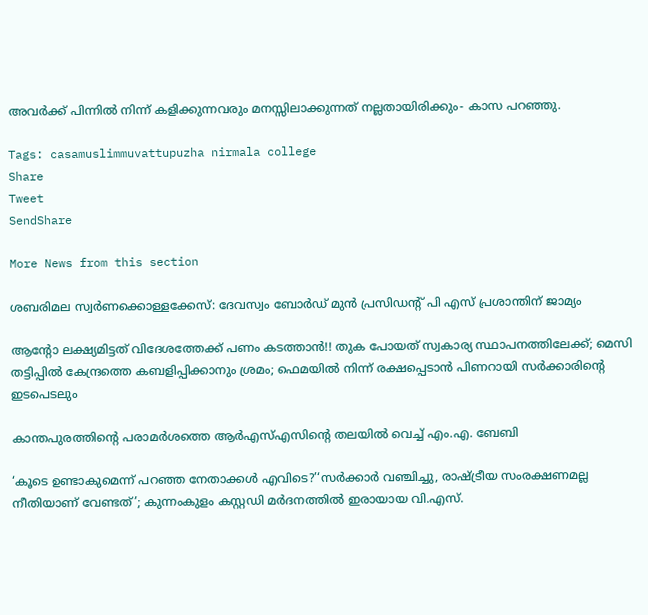അവർക്ക് പിന്നിൽ നിന്ന് കളിക്കുന്നവരും മനസ്സിലാക്കുന്നത് നല്ലതായിരിക്കും- കാസ പറഞ്ഞു.

Tags: casamuslimmuvattupuzha nirmala college
Share
Tweet
SendShare

More News from this section

ശബരിമല സ്വർണക്കൊള്ളക്കേസ്: ദേവസ്വം ബോർഡ് മുൻ പ്രസിഡന്റ് പി എസ് പ്രശാന്തിന് ജാമ്യം

ആന്റോ ലക്ഷ്യമിട്ടത് വിദേശത്തേക്ക് പണം കടത്താൻ!! തുക പോയത് സ്വകാര്യ സ്ഥാപനത്തിലേക്ക്; മെസി തട്ടിപ്പിൽ കേന്ദ്രത്തെ കബളിപ്പിക്കാനും ശ്രമം; ഫെമയിൽ നിന്ന് രക്ഷപ്പെടാൻ പിണറായി സർക്കാരിന്റെ ഇടപെടലും

കാന്തപുരത്തിന്റെ പരാമർശത്തെ ആർഎസ്എസിന്റെ തലയിൽ വെച്ച് എം.എ. ബേബി

‘കൂടെ ഉണ്ടാകുമെന്ന് പറഞ്ഞ നേതാക്കൾ എവിടെ?’‘സർക്കാർ വഞ്ചിച്ചു, രാഷ്‌ട്രീയ സംരക്ഷണമല്ല നീതിയാണ് വേണ്ടത്’; കുന്നംകുളം കസ്റ്റഡി മർദനത്തിൽ ഇരായായ വി.എസ്.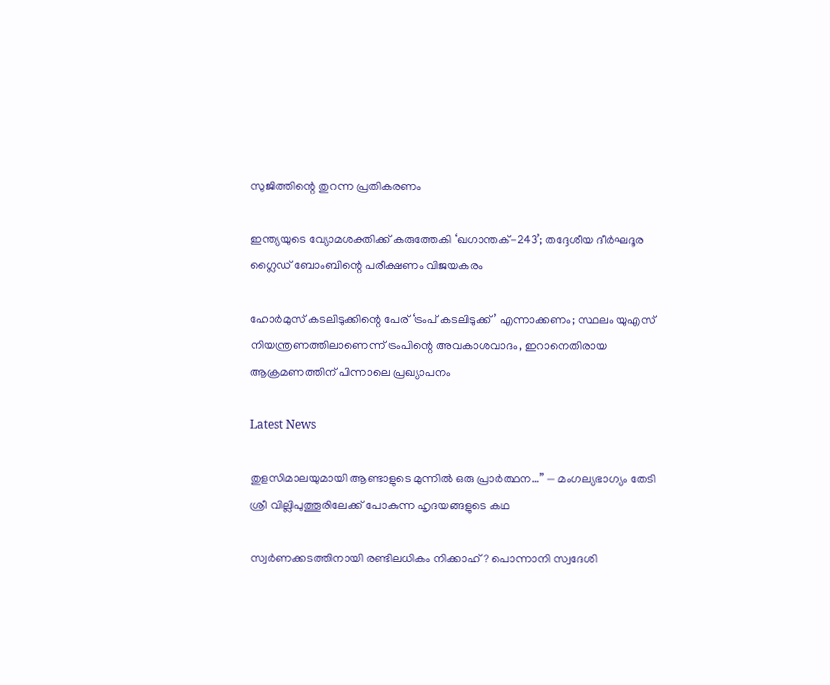സുജിത്തിന്റെ തുറന്ന പ്രതികരണം

ഇന്ത്യയുടെ വ്യോമശക്തിക്ക് കരുത്തേകി ‘ഖഗാന്തക്-243’; തദ്ദേശീയ ദീർഘദൂര ഗ്ലൈഡ് ബോംബിന്റെ പരീക്ഷണം വിജയകരം

ഹോർമുസ് കടലിടുക്കിന്റെ പേര് ‘ട്രംപ് കടലിടുക്ക്’ എന്നാക്കണം; സ്ഥലം യുഎസ് നിയന്ത്രണത്തിലാണെന്ന് ട്രംപിന്റെ അവകാശവാദം, ഇറാനെതിരായ ആക്രമണത്തിന് പിന്നാലെ പ്രഖ്യാപനം

Latest News

തുളസിമാലയുമായി ആണ്ടാളുടെ മുന്നിൽ ഒരു പ്രാർത്ഥന…” — മംഗല്യഭാഗ്യം തേടി ശ്രീ വില്ലിപുത്തൂരിലേക്ക് പോകുന്ന ഹൃദയങ്ങളുടെ കഥ

സ്വർണക്കടത്തിനായി രണ്ടിലധികം നിക്കാഹ്? പൊന്നാനി സ്വദേശി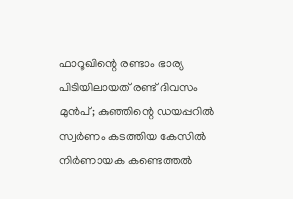ഫാറൂഖിന്റെ രണ്ടാം ഭാര്യ പിടിയിലായത് രണ്ട് ദിവസം മുൻപ്; കുഞ്ഞിന്റെ ഡയപ്പറില്‍ സ്വര്‍ണം കടത്തിയ കേസില്‍ നിര്‍ണായക കണ്ടെത്തല്‍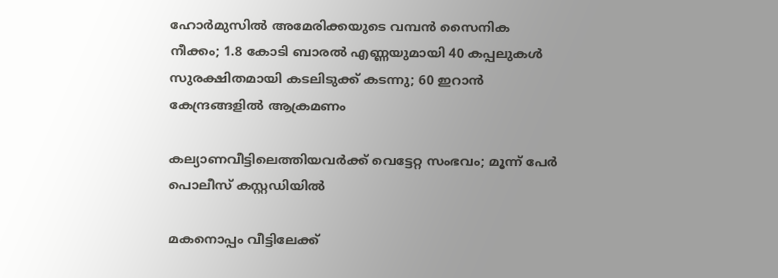ഹോർമുസിൽ അമേരിക്കയുടെ വമ്പൻ സൈനിക നീക്കം; 1.8 കോടി ബാരൽ എണ്ണയുമായി 40 കപ്പലുകൾ സുരക്ഷിതമായി കടലിടുക്ക് കടന്നു; 60 ഇറാൻ കേന്ദ്രങ്ങളിൽ ആക്രമണം

കല്യാണവീട്ടിലെത്തിയവർക്ക് വെട്ടേറ്റ സംഭവം; മൂന്ന് പേർ പൊലീസ് കസ്റ്റഡിയിൽ

മകനൊപ്പം വീട്ടിലേക്ക്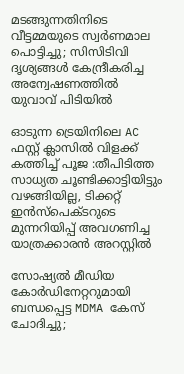മടങ്ങുന്നതിനിടെ വീട്ടമ്മയുടെ സ്വർണമാല പൊട്ടിച്ചു; സിസിടിവി ദൃശ്യങ്ങൾ കേന്ദ്രീകരിച്ച അന്വേഷണത്തിൽ യുവാവ് പിടിയിൽ

ഓടുന്ന ട്രെയിനിലെ AC ഫസ്റ്റ് ക്ലാസിൽ വിളക്ക് കത്തിച്ച് പൂജ :തീപിടിത്ത സാധ്യത ചൂണ്ടിക്കാട്ടിയിട്ടും വഴങ്ങിയില്ല, ടിക്കറ്റ് ഇൻസ്പെക്ടറുടെ മുന്നറിയിപ്പ് അവഗണിച്ച യാത്രക്കാരൻ അറസ്റ്റിൽ

സോഷ്യൽ മീഡിയ കോർഡിനേറ്ററുമായി ബന്ധപ്പെട്ട MDMA കേസ് ചോദിച്ചു;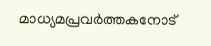മാധ്യമപ്രവർത്തകനോട്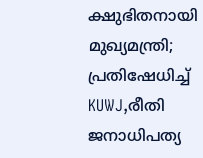ക്ഷുഭിതനായി മുഖ്യമന്ത്രി; പ്രതിഷേധിച്ച് KUWJ,രീതി ജനാധിപത്യ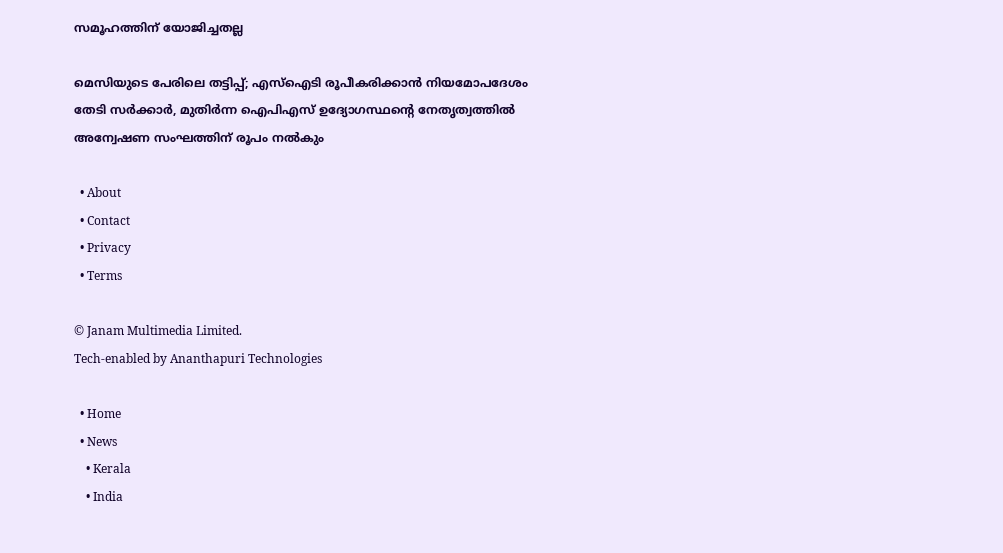സമൂഹത്തിന് യോജിച്ചതല്ല

മെസിയുടെ പേരിലെ തട്ടിപ്പ്; എസ്ഐടി രൂപീകരിക്കാൻ നിയമോപദേശം തേടി സർക്കാർ, മുതിർന്ന ഐപിഎസ് ഉദ്യോഗസ്ഥന്റെ നേതൃത്വത്തിൽ അന്വേഷണ സംഘത്തിന് രൂപം നൽകും

  • About
  • Contact
  • Privacy
  • Terms

© Janam Multimedia Limited.
Tech-enabled by Ananthapuri Technologies

  • Home
  • News
    • Kerala
    • India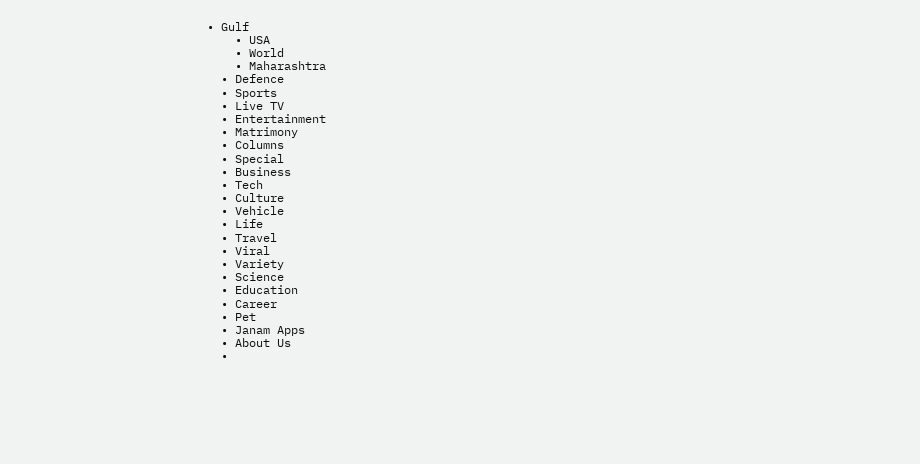• Gulf
    • USA
    • World
    • Maharashtra
  • Defence
  • Sports
  • Live TV
  • Entertainment
  • Matrimony
  • Columns
  • Special
  • Business
  • Tech
  • Culture
  • Vehicle
  • Life
  • Travel
  • Viral
  • Variety
  • Science
  • Education
  • Career
  • Pet
  • Janam Apps
  • About Us
  •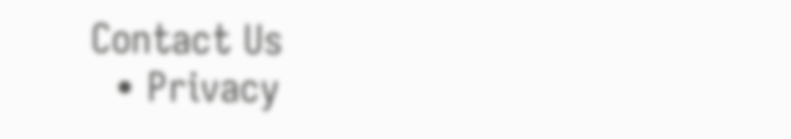Contact Us
  • Privacy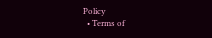Policy
  • Terms of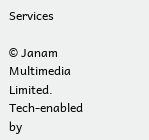Services

© Janam Multimedia Limited.
Tech-enabled by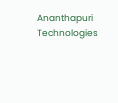Ananthapuri Technologies